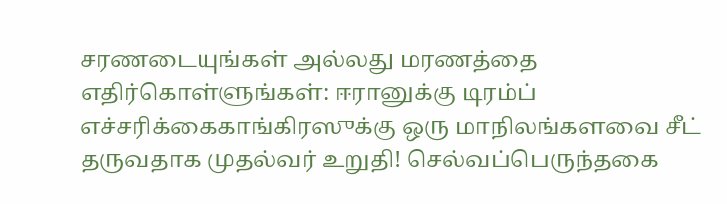சரணடையுங்கள் அல்லது மரணத்தை எதிர்கொள்ளுங்கள்: ஈரானுக்கு டிரம்ப் எச்சரிக்கைகாங்கிரஸுக்கு ஒரு மாநிலங்களவை சீட் தருவதாக முதல்வர் உறுதி! செல்வப்பெருந்தகை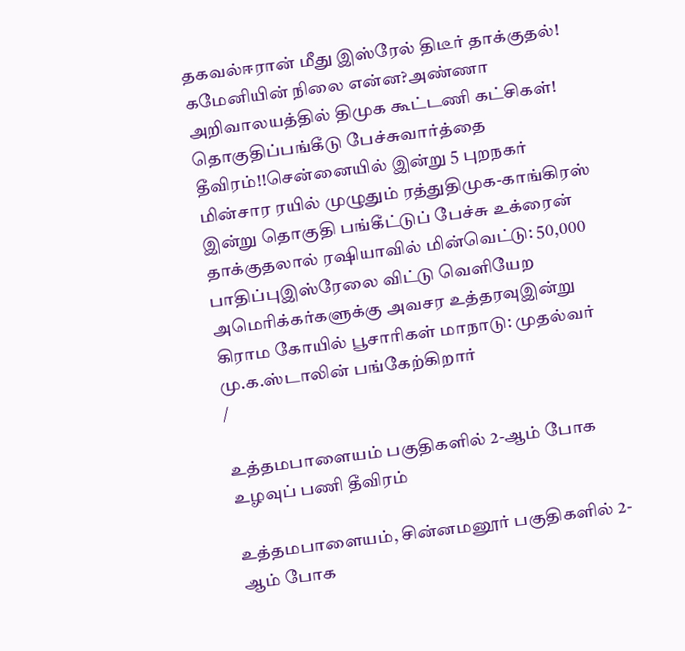தகவல்ஈரான் மீது இஸ்ரேல் திடீர் தாக்குதல்! கமேனியின் நிலை என்ன?அண்ணா அறிவாலயத்தில் திமுக கூட்டணி கட்சிகள்! தொகுதிப்பங்கீடு பேச்சுவார்த்தை தீவிரம்!!சென்னையில் இன்று 5 புறநகர் மின்சார ரயில் முழுதும் ரத்துதிமுக-காங்கிரஸ் இன்று தொகுதி பங்கீட்டுப் பேச்சு உக்ரைன் தாக்குதலால் ரஷியாவில் மின்வெட்டு: 50,000 பாதிப்புஇஸ்ரேலை விட்டு வெளியேற அமெரிக்கர்களுக்கு அவசர உத்தரவுஇன்று கிராம கோயில் பூசாரிகள் மாநாடு: முதல்வர் மு.க.ஸ்டாலின் பங்கேற்கிறார்
/

உத்தமபாளையம் பகுதிகளில் 2-ஆம் போக உழவுப் பணி தீவிரம்

உத்தமபாளையம், சின்னமனூர் பகுதிகளில் 2-ஆம் போக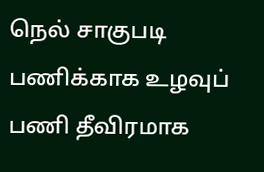நெல் சாகுபடி பணிக்காக உழவுப் பணி தீவிரமாக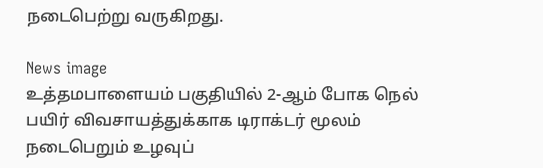நடைபெற்று வருகிறது.

News image
உத்தமபாளையம் பகுதியில் 2-ஆம் போக நெல் பயிர் விவசாயத்துக்காக டிராக்டர் மூலம் நடைபெறும் உழவுப்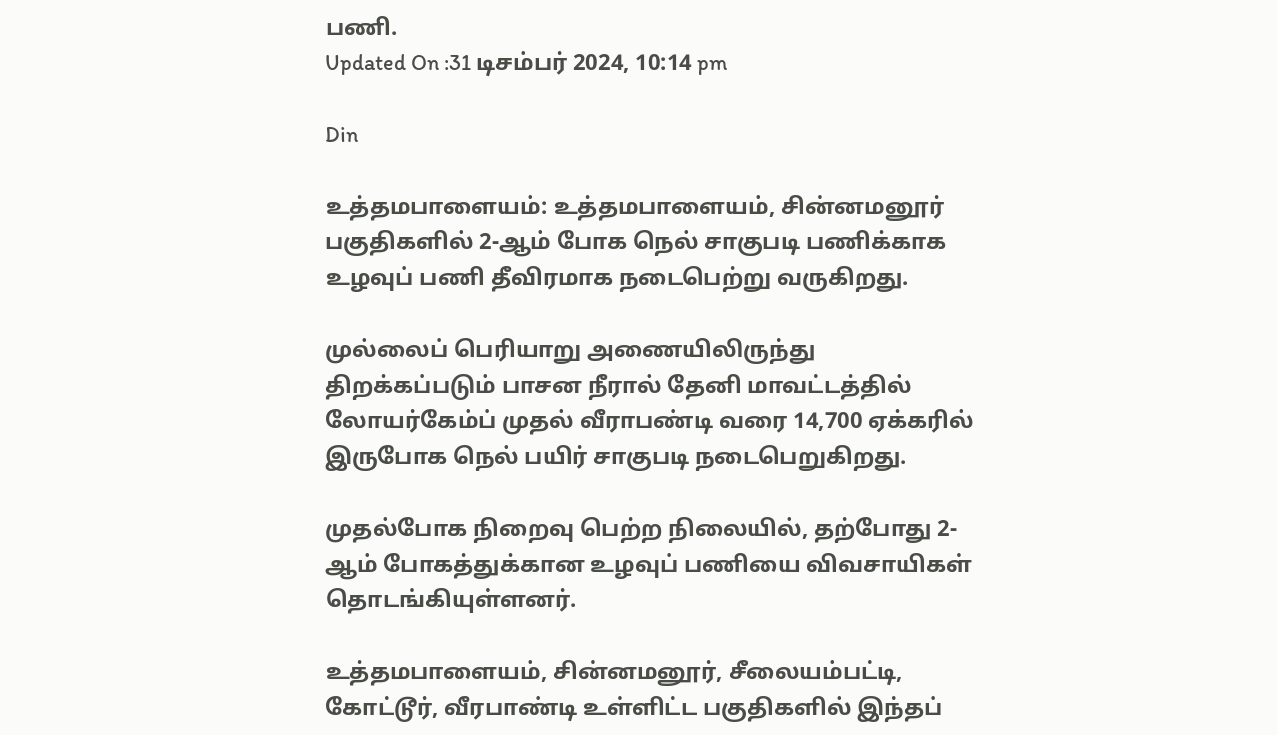பணி.
Updated On :31 டிசம்பர் 2024, 10:14 pm

Din

உத்தமபாளையம்: உத்தமபாளையம், சின்னமனூர் பகுதிகளில் 2-ஆம் போக நெல் சாகுபடி பணிக்காக உழவுப் பணி தீவிரமாக நடைபெற்று வருகிறது.

முல்லைப் பெரியாறு அணையிலிருந்து திறக்கப்படும் பாசன நீரால் தேனி மாவட்டத்தில் லோயர்கேம்ப் முதல் வீராபண்டி வரை 14,700 ஏக்கரில் இருபோக நெல் பயிர் சாகுபடி நடைபெறுகிறது.

முதல்போக நிறைவு பெற்ற நிலையில், தற்போது 2-ஆம் போகத்துக்கான உழவுப் பணியை விவசாயிகள் தொடங்கியுள்ளனர்.

உத்தமபாளையம், சின்னமனூர், சீலையம்பட்டி, கோட்டூர், வீரபாண்டி உள்ளிட்ட பகுதிகளில் இந்தப்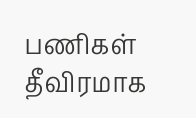பணிகள் தீவிரமாக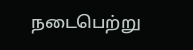நடைபெற்று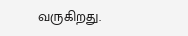வருகிறது.